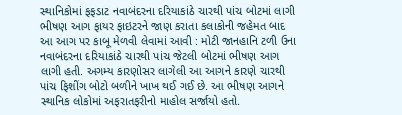સ્થાનિકોમાં ફફડાટ નવાબંદરના દરિયાકાંઠે ચારથી પાંચ બોટમાં લાગી ભીષણ આગ ફાયર ફાઇટરને જાણ કરાતા કલાકોની જહેમત બાદ આ આગ પર કાબૂ મેળવી લેવામાં આવી : મોટી જાનહાનિ ટળી ઉના નવાબંદરના દરિયાકાંઠે ચારથી પાંચ જેટલી બોટમાં ભીષણ આગ લાગી હતી. અગમ્ય કારણોસર લાગેલી આ આગને કારણે ચારથી પાંચ ફિશીંગ બોટો બળીને ખાખ થઈ ગઈ છે. આ ભીષણ આગને સ્થાનિક લોકોમાં અફરાતફરીનો માહોલ સર્જાયો હતો.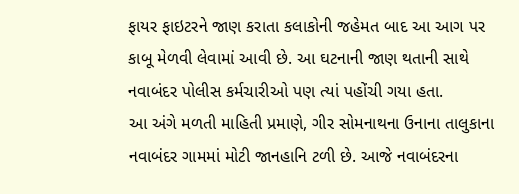ફાયર ફાઇટરને જાણ કરાતા કલાકોની જહેમત બાદ આ આગ પર કાબૂ મેળવી લેવામાં આવી છે. આ ઘટનાની જાણ થતાની સાથે નવાબંદર પોલીસ કર્મચારીઓ પણ ત્યાં પહોંચી ગયા હતા.
આ અંગે મળતી માહિતી પ્રમાણે, ગીર સોમનાથના ઉનાના તાલુકાના નવાબંદર ગામમાં મોટી જાનહાનિ ટળી છે. આજે નવાબંદરના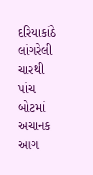દરિયાકાંઠે લાંગરેલી ચારથી પાંચ બોટમાં અચાનક આગ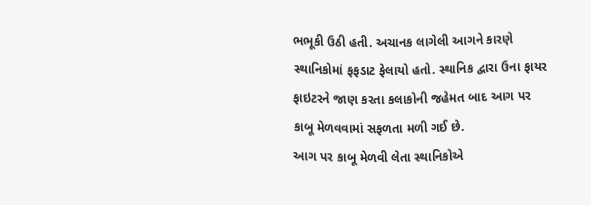ભભૂકી ઉઠી હતી. અચાનક લાગેલી આગને કારણે સ્થાનિકોમાં ફફડાટ ફેલાયો હતો. સ્થાનિક દ્વારા ઉના ફાયર ફાઇટરને જાણ કરતા કલાકોની જહેમત બાદ આગ પર કાબૂ મેળવવામાં સફળતા મળી ગઈ છે.
આગ પર કાબૂ મેળવી લેતા સ્થાનિકોએ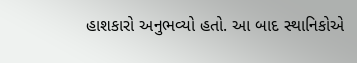હાશકારો અનુભવ્યો હતો. આ બાદ સ્થાનિકોએ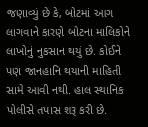જણાવ્યું છે કે, બોટમાં આગ લાગવાને કારણે બોટના માલિકોને લાખોનું નુકસાન થયું છે. કોઈને પણ જાનહાનિ થયાની માહિતી સામે આવી નથી. હાલ સ્થાનિક પોલીસે તપાસ શરૂ કરી છે.